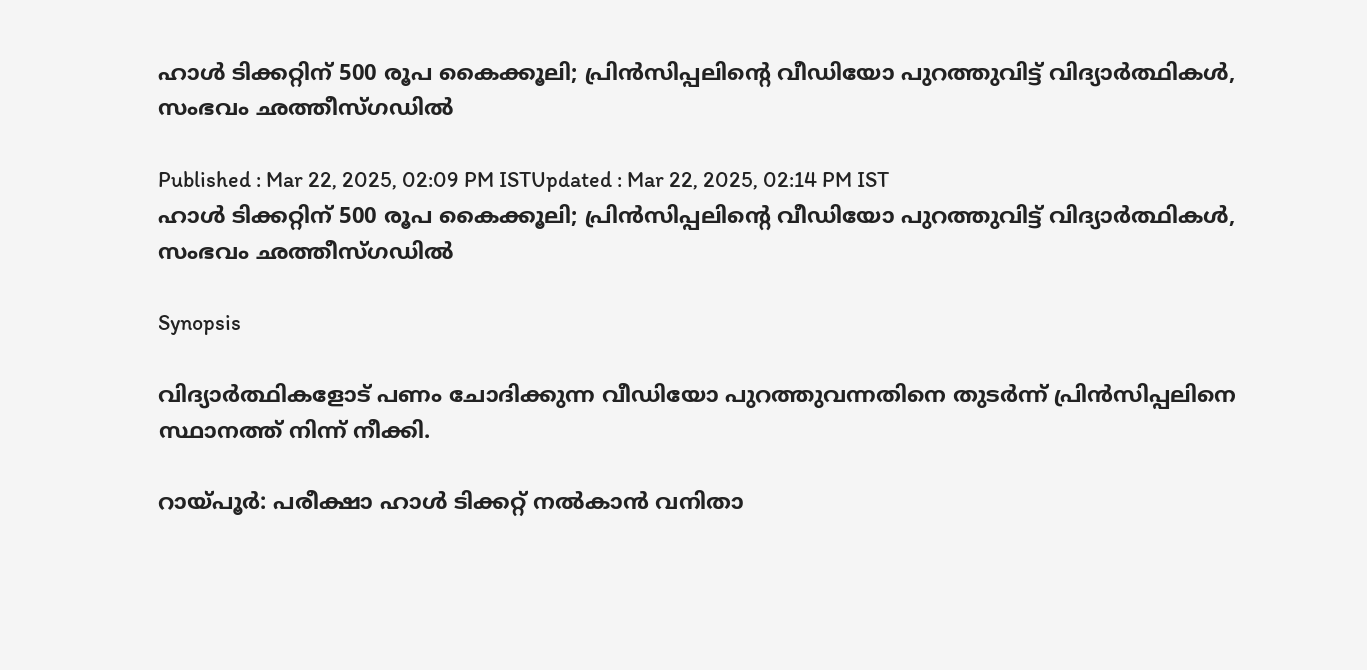ഹാൾ ടിക്കറ്റിന് 500 രൂപ കൈക്കൂലി; പ്രിൻസിപ്പലിന്‍റെ വീഡിയോ പുറത്തുവിട്ട് വിദ്യാർത്ഥികൾ, സംഭവം ഛത്തീസ്ഗഡിൽ

Published : Mar 22, 2025, 02:09 PM ISTUpdated : Mar 22, 2025, 02:14 PM IST
ഹാൾ ടിക്കറ്റിന് 500 രൂപ കൈക്കൂലി; പ്രിൻസിപ്പലിന്‍റെ വീഡിയോ പുറത്തുവിട്ട് വിദ്യാർത്ഥികൾ, സംഭവം ഛത്തീസ്ഗഡിൽ

Synopsis

വിദ്യാർത്ഥികളോട് പണം ചോദിക്കുന്ന വീഡിയോ പുറത്തുവന്നതിനെ തുടർന്ന് പ്രിൻസിപ്പലിനെ സ്ഥാനത്ത് നിന്ന് നീക്കി.

റായ്പൂർ: പരീക്ഷാ ഹാൾ ടിക്കറ്റ് നൽകാൻ വനിതാ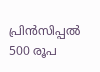പ്രിൻസിപ്പൽ 500 രൂപ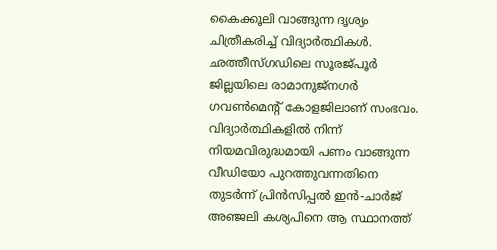കൈക്കൂലി വാങ്ങുന്ന ദൃശ്യം ചിത്രീകരിച്ച് വിദ്യാർത്ഥികൾ. ഛത്തീസ്ഗഡിലെ സൂരജ്പൂർ ജില്ലയിലെ രാമാനുജ്‌നഗർ ഗവൺമെന്‍റ് കോളജിലാണ് സംഭവം. വിദ്യാർത്ഥികളിൽ നിന്ന് നിയമവിരുദ്ധമായി പണം വാങ്ങുന്ന വീഡിയോ പുറത്തുവന്നതിനെ തുടർന്ന് പ്രിൻസിപ്പൽ ഇൻ-ചാർജ് അഞ്ജലി കശ്യപിനെ ആ സ്ഥാനത്ത്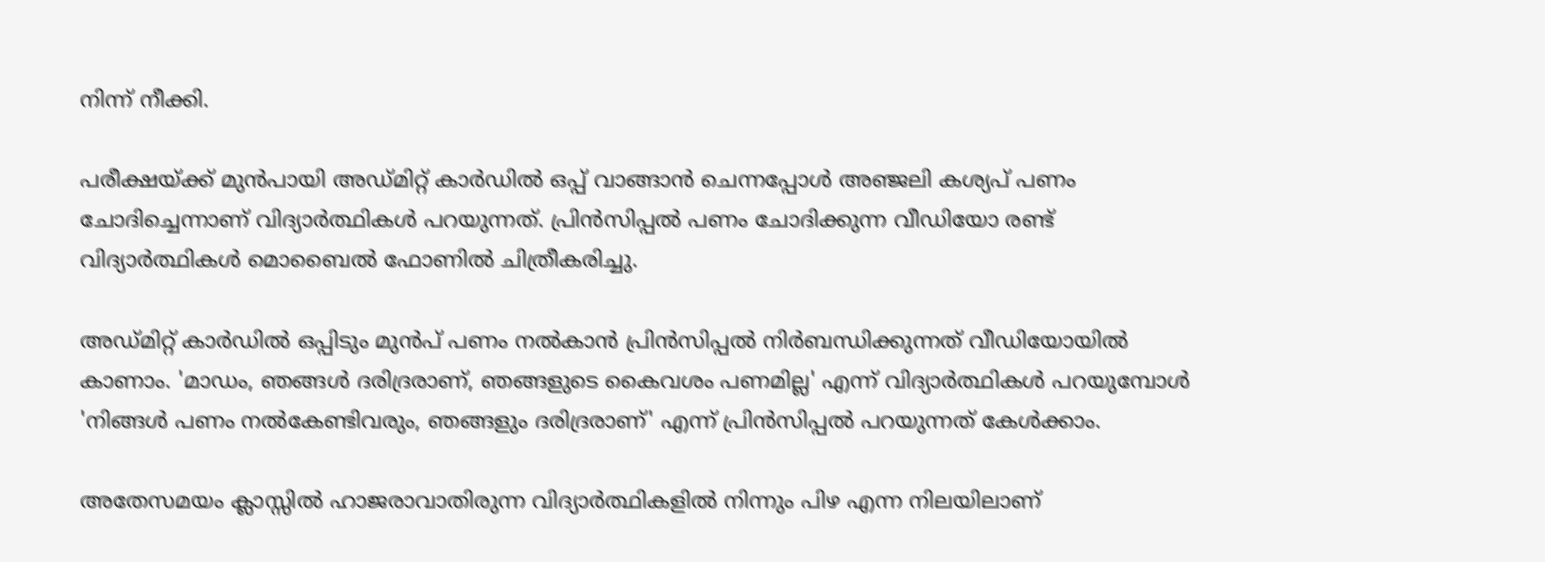നിന്ന് നീക്കി.

പരീക്ഷയ്ക്ക് മുൻപായി അഡ്മിറ്റ് കാർഡിൽ ഒപ്പ് വാങ്ങാൻ ചെന്നപ്പോൾ അഞ്ജലി കശ്യപ് പണം ചോദിച്ചെന്നാണ് വിദ്യാർത്ഥികൾ പറയുന്നത്. പ്രിൻസിപ്പൽ പണം ചോദിക്കുന്ന വീഡിയോ രണ്ട് വിദ്യാർത്ഥികൾ മൊബൈൽ ഫോണിൽ ചിത്രീകരിച്ചു.

അഡ്മിറ്റ് കാർഡിൽ ഒപ്പിടും മുൻപ് പണം നൽകാൻ പ്രിൻസിപ്പൽ നിർബന്ധിക്കുന്നത് വീഡിയോയിൽ കാണാം. 'മാഡം, ഞങ്ങൾ ദരിദ്രരാണ്, ഞങ്ങളുടെ കൈവശം പണമില്ല' എന്ന് വിദ്യാർത്ഥികൾ പറയുമ്പോൾ 'നിങ്ങൾ പണം നൽകേണ്ടിവരും, ഞങ്ങളും ദരിദ്രരാണ്' എന്ന് പ്രിൻസിപ്പൽ പറയുന്നത് കേൾക്കാം.

അതേസമയം ക്ലാസ്സിൽ ഹാജരാവാതിരുന്ന വിദ്യാർത്ഥികളിൽ നിന്നും പിഴ എന്ന നിലയിലാണ്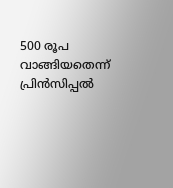500 രൂപ വാങ്ങിയതെന്ന് പ്രിൻസിപ്പൽ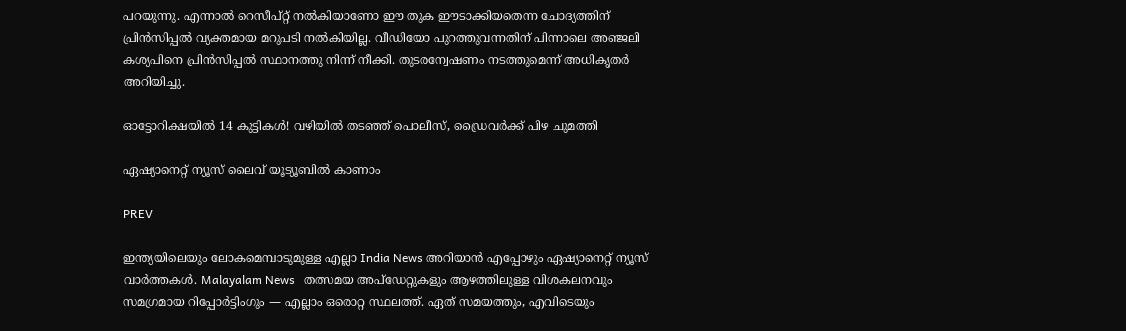പറയുന്നു. എന്നാൽ റെസീപ്റ്റ് നൽകിയാണോ ഈ തുക ഈടാക്കിയതെന്ന ചോദ്യത്തിന് പ്രിൻസിപ്പൽ വ്യക്തമായ മറുപടി നൽകിയില്ല. വീഡിയോ പുറത്തുവന്നതിന് പിന്നാലെ അഞ്ജലി കശ്യപിനെ പ്രിൻസിപ്പൽ സ്ഥാനത്തു നിന്ന് നീക്കി. തുടരന്വേഷണം നടത്തുമെന്ന് അധികൃതർ അറിയിച്ചു.

ഓട്ടോറിക്ഷയിൽ 14 കുട്ടികൾ! വഴിയിൽ തടഞ്ഞ് പൊലീസ്, ഡ്രൈവർക്ക് പിഴ ചുമത്തി

ഏഷ്യാനെറ്റ് ന്യൂസ് ലൈവ് യൂട്യൂബിൽ കാണാം

PREV

ഇന്ത്യയിലെയും ലോകമെമ്പാടുമുള്ള എല്ലാ India News അറിയാൻ എപ്പോഴും ഏഷ്യാനെറ്റ് ന്യൂസ് വാർത്തകൾ. Malayalam News   തത്സമയ അപ്‌ഡേറ്റുകളും ആഴത്തിലുള്ള വിശകലനവും സമഗ്രമായ റിപ്പോർട്ടിംഗും — എല്ലാം ഒരൊറ്റ സ്ഥലത്ത്. ഏത് സമയത്തും, എവിടെയും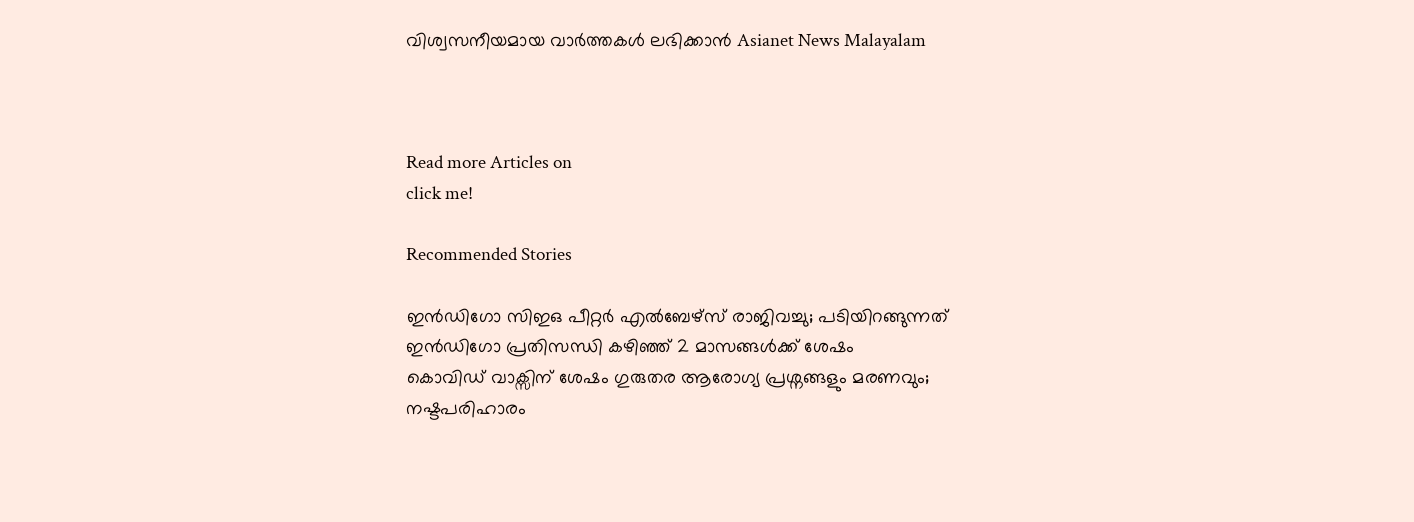വിശ്വസനീയമായ വാർത്തകൾ ലഭിക്കാൻ Asianet News Malayalam



Read more Articles on
click me!

Recommended Stories

ഇൻഡിഗോ സിഇഒ പീറ്റർ എൽബേഴ്സ് രാജിവച്ചു; പടിയിറങ്ങുന്നത് ഇൻഡിഗോ പ്രതിസന്ധി കഴിഞ്ഞ് 2 മാസങ്ങൾക്ക് ശേഷം
കൊവിഡ് വാക്സിന് ശേഷം ഗുരുതര ആരോഗ്യ പ്രശ്നങ്ങളും മരണവും; നഷ്ടപരിഹാരം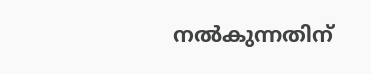നൽകുന്നതിന്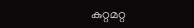കുറ്റമറ്റ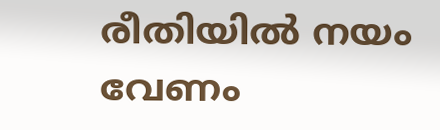രീതിയിൽ നയം വേണം